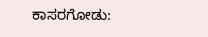ಕಾಸರಗೋಡು: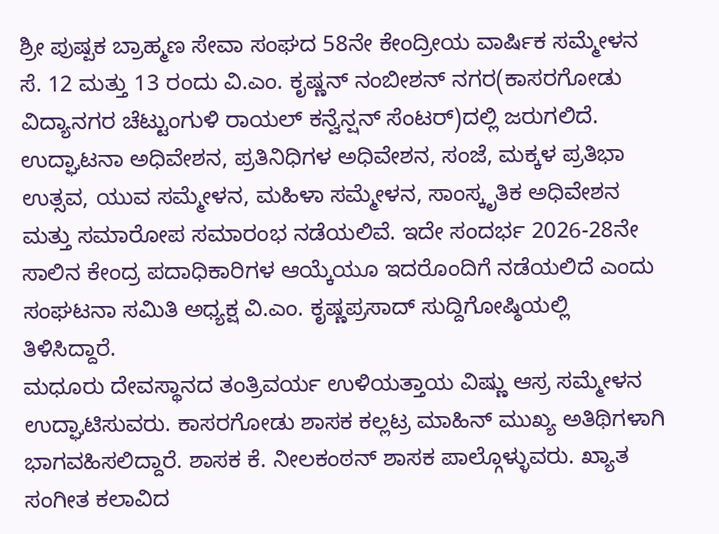ಶ್ರೀ ಪುಷ್ಪಕ ಬ್ರಾಹ್ಮಣ ಸೇವಾ ಸಂಘದ 58ನೇ ಕೇಂದ್ರೀಯ ವಾರ್ಷಿಕ ಸಮ್ಮೇಳನ ಸೆ. 12 ಮತ್ತು 13 ರಂದು ವಿ.ಎಂ. ಕೃಷ್ಣನ್ ನಂಬೀಶನ್ ನಗರ(ಕಾಸರಗೋಡು ವಿದ್ಯಾನಗರ ಚೆಟ್ಟುಂಗುಳಿ ರಾಯಲ್ ಕನ್ವೆನ್ಷನ್ ಸೆಂಟರ್)ದಲ್ಲಿ ಜರುಗಲಿದೆ. ಉದ್ಘಾಟನಾ ಅಧಿವೇಶನ, ಪ್ರತಿನಿಧಿಗಳ ಅಧಿವೇಶನ, ಸಂಜೆ, ಮಕ್ಕಳ ಪ್ರತಿಭಾ ಉತ್ಸವ, ಯುವ ಸಮ್ಮೇಳನ, ಮಹಿಳಾ ಸಮ್ಮೇಳನ, ಸಾಂಸ್ಕೃತಿಕ ಅಧಿವೇಶನ ಮತ್ತು ಸಮಾರೋಪ ಸಮಾರಂಭ ನಡೆಯಲಿವೆ. ಇದೇ ಸಂದರ್ಭ 2026-28ನೇ ಸಾಲಿನ ಕೇಂದ್ರ ಪದಾಧಿಕಾರಿಗಳ ಆಯ್ಕೆಯೂ ಇದರೊಂದಿಗೆ ನಡೆಯಲಿದೆ ಎಂದು ಸಂಘಟನಾ ಸಮಿತಿ ಅಧ್ಯಕ್ಷ ವಿ.ಎಂ. ಕೃಷ್ಣಪ್ರಸಾದ್ ಸುದ್ದಿಗೋಷ್ಠಿಯಲ್ಲಿ ತಿಳಿಸಿದ್ದಾರೆ.
ಮಧೂರು ದೇವಸ್ಥಾನದ ತಂತ್ರಿವರ್ಯ ಉಳಿಯತ್ತಾಯ ವಿಷ್ಣು ಆಸ್ರ ಸಮ್ಮೇಳನ ಉದ್ಘಾಟಿಸುವರು. ಕಾಸರಗೋಡು ಶಾಸಕ ಕಲ್ಲಟ್ರ ಮಾಹಿನ್ ಮುಖ್ಯ ಅತಿಥಿಗಳಾಗಿ ಭಾಗವಹಿಸಲಿದ್ದಾರೆ. ಶಾಸಕ ಕೆ. ನೀಲಕಂಠನ್ ಶಾಸಕ ಪಾಲ್ಗೊಳ್ಳುವರು. ಖ್ಯಾತ ಸಂಗೀತ ಕಲಾವಿದ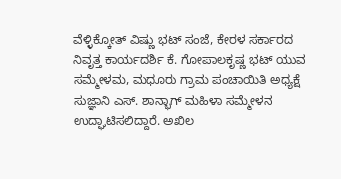ವೆಳ್ಳಿಕ್ಕೋತ್ ವಿಷ್ಣು ಭಟ್ ಸಂಜೆ, ಕೇರಳ ಸರ್ಕಾರದ ನಿವೃತ್ತ ಕಾರ್ಯದರ್ಶಿ ಕೆ. ಗೋಪಾಲಕೃಷ್ಣ ಭಟ್ ಯುವ ಸಮ್ಮೇಳಮ, ಮಧೂರು ಗ್ರಾಮ ಪಂಚಾಯಿತಿ ಅಧ್ಯಕ್ಷೆ ಸುಜ್ಞಾನಿ ಎಸ್. ಶಾನ್ಭಾಗ್ ಮಹಿಳಾ ಸಮ್ಮೇಳನ ಉದ್ಘಾಟಿಸಲಿದ್ದಾರೆ. ಅಖಿಲ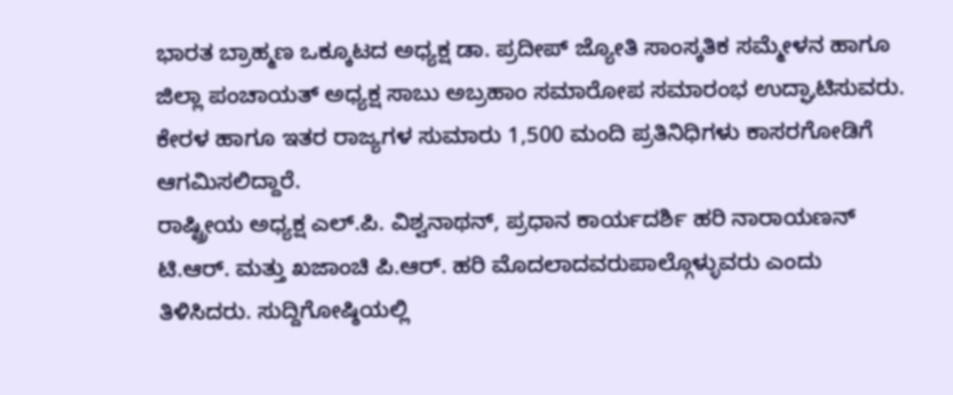ಭಾರತ ಬ್ರಾಹ್ಮಣ ಒಕ್ಕೂಟದ ಅಧ್ಯಕ್ಷ ಡಾ. ಪ್ರದೀಪ್ ಜ್ಯೋತಿ ಸಾಂಸ್ಕತಿಕ ಸಮ್ಮೇಳನ ಹಾಗೂ ಜಿಲ್ಲಾ ಪಂಚಾಯತ್ ಅಧ್ಯಕ್ಷ ಸಾಬು ಅಬ್ರಹಾಂ ಸಮಾರೋಪ ಸಮಾರಂಭ ಉದ್ಘಾಟಿಸುವರು. ಕೇರಳ ಹಾಗೂ ಇತರ ರಾಜ್ಯಗಳ ಸುಮಾರು 1,500 ಮಂದಿ ಪ್ರತಿನಿಧಿಗಳು ಕಾಸರಗೋಡಿಗೆ ಆಗಮಿಸಲಿದ್ದಾರೆ.
ರಾಷ್ಟ್ರೀಯ ಅಧ್ಯಕ್ಷ ಎಲ್.ಪಿ. ವಿಶ್ವನಾಥನ್, ಪ್ರಧಾನ ಕಾರ್ಯದರ್ಶಿ ಹರಿ ನಾರಾಯಣನ್ ಟಿ.ಆರ್. ಮತ್ತು ಖಜಾಂಚಿ ಪಿ.ಆರ್. ಹರಿ ಮೊದಲಾದವರುಪಾಲ್ಗೊಳ್ಳುವರು ಎಂದು ತಿಳಿಸಿದರು. ಸುದ್ದಿಗೋಷ್ಠಿಯಲ್ಲಿ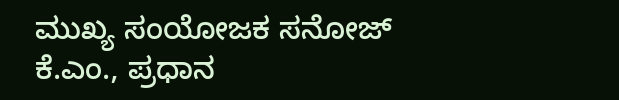ಮುಖ್ಯ ಸಂಯೋಜಕ ಸನೋಜ್ ಕೆ.ಎಂ., ಪ್ರಧಾನ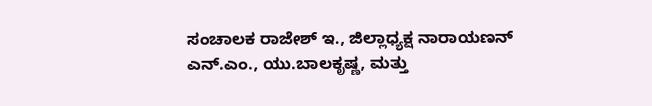ಸಂಚಾಲಕ ರಾಜೇಶ್ ಇ., ಜಿಲ್ಲಾಧ್ಯಕ್ಷ ನಾರಾಯಣನ್ ಎನ್.ಎಂ., ಯು.ಬಾಲಕೃಷ್ಣ, ಮತ್ತು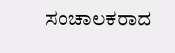ಸಂಚಾಲಕರಾದ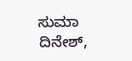ಸುಮಾ ದಿನೇಶ್,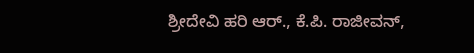ಶ್ರೀದೇವಿ ಹರಿ ಆರ್., ಕೆ.ಪಿ. ರಾಜೀವನ್,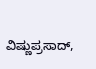ವಿಷ್ಣುಪ್ರಸಾದ್,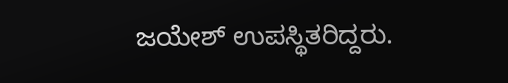ಜಯೇಶ್ ಉಪಸ್ಥಿತರಿದ್ದರು.